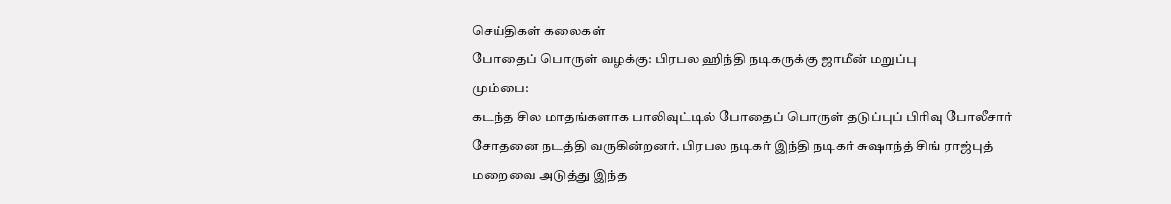செய்திகள் கலைகள்
போதைப் பொருள் வழக்கு: பிரபல ஹிந்தி நடிகருக்கு ஜாமீன் மறுப்பு
மும்பை:
கடந்த சில மாதங்களாக பாலிவுட்டில் போதைப் பொருள் தடுப்புப் பிரிவு போலீசார் சோதனை நடத்தி வருகின்றனர். பிரபல நடிகர் இந்தி நடிகர் சுஷாந்த் சிங் ராஜ்புத் மறைவை அடுத்து இந்த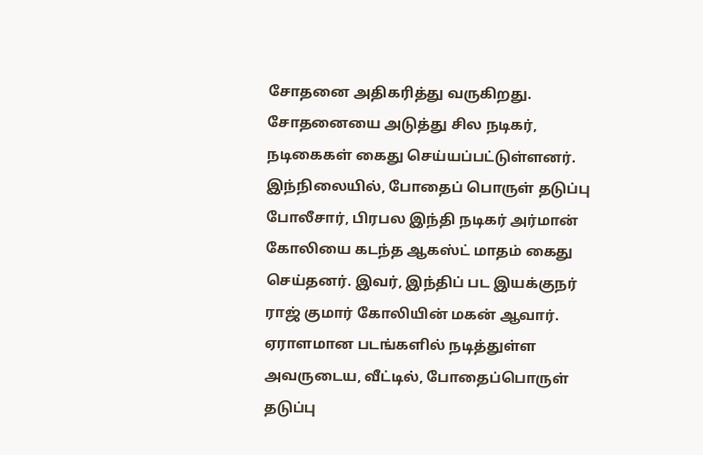சோதனை அதிகரித்து வருகிறது. சோதனையை அடுத்து சில நடிகர், நடிகைகள் கைது செய்யப்பட்டுள்ளனர்.
இந்நிலையில், போதைப் பொருள் தடுப்பு போலீசார், பிரபல இந்தி நடிகர் அர்மான் கோலியை கடந்த ஆகஸ்ட் மாதம் கைது செய்தனர். இவர், இந்திப் பட இயக்குநர் ராஜ் குமார் கோலியின் மகன் ஆவார்.
ஏராளமான படங்களில் நடித்துள்ள அவருடைய, வீட்டில், போதைப்பொருள் தடுப்பு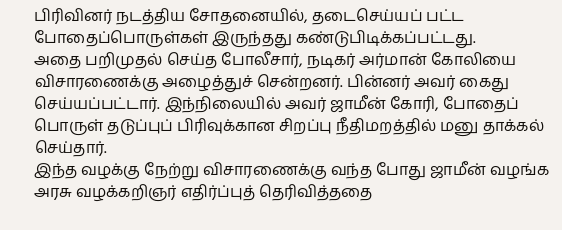பிரிவினர் நடத்திய சோதனையில், தடைசெய்யப் பட்ட போதைப்பொருள்கள் இருந்தது கண்டுபிடிக்கப்பட்டது.
அதை பறிமுதல் செய்த போலீசார், நடிகர் அர்மான் கோலியை விசாரணைக்கு அழைத்துச் சென்றனர். பின்னர் அவர் கைது செய்யப்பட்டார். இந்நிலையில் அவர் ஜாமீன் கோரி, போதைப் பொருள் தடுப்புப் பிரிவுக்கான சிறப்பு நீதிமறத்தில் மனு தாக்கல் செய்தார்.
இந்த வழக்கு நேற்று விசாரணைக்கு வந்த போது ஜாமீன் வழங்க அரசு வழக்கறிஞர் எதிர்ப்புத் தெரிவித்ததை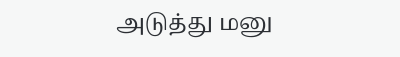அடுத்து மனு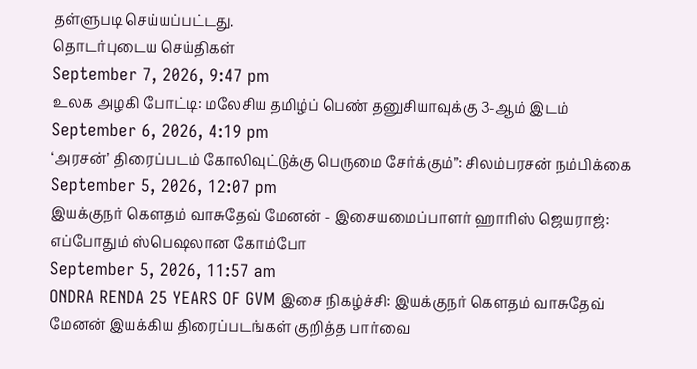தள்ளுபடி செய்யப்பட்டது.
தொடர்புடைய செய்திகள்
September 7, 2026, 9:47 pm
உலக அழகி போட்டி: மலேசிய தமிழ்ப் பெண் தனுசியாவுக்கு 3-ஆம் இடம்
September 6, 2026, 4:19 pm
‘அரசன்’ திரைப்படம் கோலிவுட்டுக்கு பெருமை சேர்க்கும்”: சிலம்பரசன் நம்பிக்கை
September 5, 2026, 12:07 pm
இயக்குநர் கௌதம் வாசுதேவ் மேனன் - இசையமைப்பாளர் ஹாரிஸ் ஜெயராஜ்: எப்போதும் ஸ்பெஷலான கோம்போ
September 5, 2026, 11:57 am
ONDRA RENDA 25 YEARS OF GVM இசை நிகழ்ச்சி: இயக்குநர் கௌதம் வாசுதேவ் மேனன் இயக்கிய திரைப்படங்கள் குறித்த பார்வை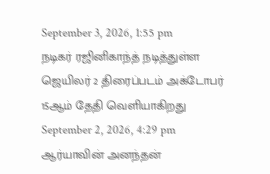September 3, 2026, 1:55 pm
நடிகர் ரஜினிகாந்த் நடித்துள்ள ஜெயிலர் 2 திரைப்படம் அக்டோபர் 15ஆம் தேதி வெளியாகிறது
September 2, 2026, 4:29 pm
ஆர்யாவின் அனந்தன்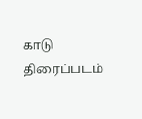காடு திரைப்படம்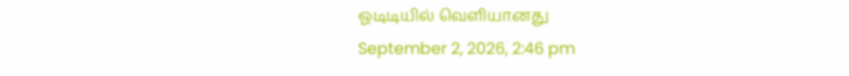ஓடிடியில் வெளியானது
September 2, 2026, 2:46 pm